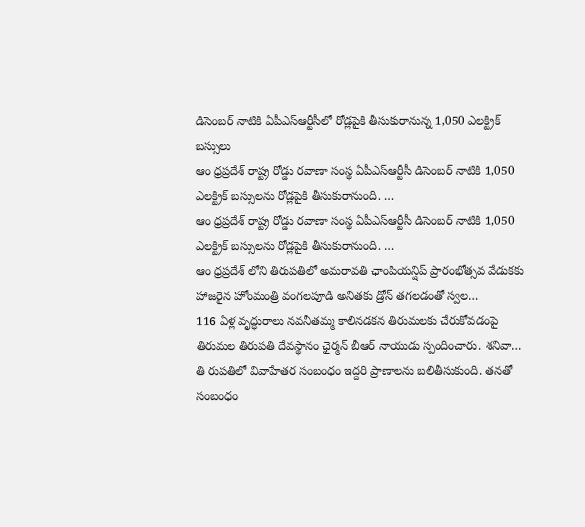డిసెంబర్ నాటికి ఏపీఎస్ఆర్టీసీలో రోడ్లపైకి తీసుకురానున్న 1,050 ఎలక్ట్రిక్ బస్సులు
ఆం ధ్రప్రదేశ్ రాష్ట్ర రోడ్డు రవాణా సంస్థ ఏపీఎస్ఆర్టీసీ డిసెంబర్ నాటికి 1,050 ఎలక్ట్రిక్ బస్సులను రోడ్లపైకి తీసుకురానుంది. …
ఆం ధ్రప్రదేశ్ రాష్ట్ర రోడ్డు రవాణా సంస్థ ఏపీఎస్ఆర్టీసీ డిసెంబర్ నాటికి 1,050 ఎలక్ట్రిక్ బస్సులను రోడ్లపైకి తీసుకురానుంది. …
ఆం ధ్రప్రదేశ్ లోని తిరుపతిలో అమరావతి ఛాంపియన్షిప్ ప్రారంభోత్సవ వేడుకకు హాజరైన హోంమంత్రి వంగలపూడి అనితకు డ్రోన్ తగలడంతో స్వల…
116 ఏళ్ల వృద్ధురాలు నవనీతమ్మ కాలినడకన తిరుమలకు చేరుకోవడంపై తిరుమల తిరుపతి దేవస్థానం ఛైర్మన్ బీఆర్ నాయుడు స్పందించారు. శనివా…
తి రుపతిలో వివాహేతర సంబంధం ఇద్దరి ప్రాణాలను బలితీసుకుంది. తనతో సంబంధం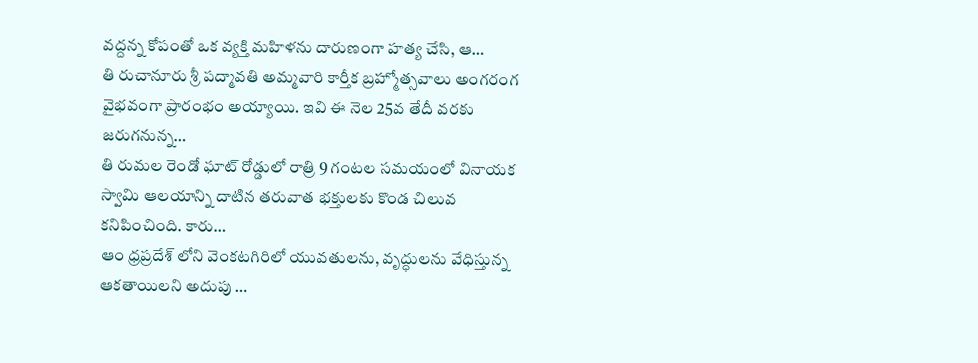వద్దన్న కోపంతో ఒక వ్యక్తి మహిళను దారుణంగా హత్య చేసి, ఆ…
తి రుచానూరు శ్రీ పద్మావతి అమ్మవారి కార్తీక బ్రహ్మోత్సవాలు అంగరంగ వైభవంగా ప్రారంభం అయ్యాయి. ఇవి ఈ నెల 25వ తేదీ వరకు జరుగనున్న…
తి రుమల రెండో ఘాట్ రోడ్డులో రాత్రి 9 గంటల సమయంలో వినాయక స్వామి ఆలయాన్ని దాటిన తరువాత భక్తులకు కొండ చిలువ కనిపించింది. కారు…
ఆం ధ్రప్రదేశ్ లోని వెంకటగిరిలో యువతులను, వృద్ధులను వేధిస్తున్న ఆకతాయిలని అదుపు …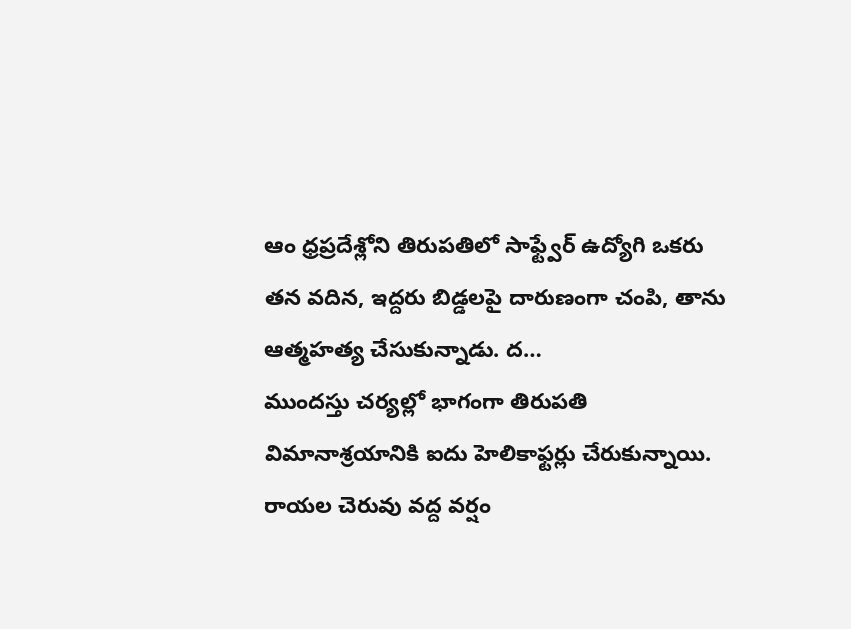ఆం ధ్రప్రదేశ్లోని తిరుపతిలో సాఫ్ట్వేర్ ఉద్యోగి ఒకరు తన వదిన, ఇద్దరు బిడ్డలపై దారుణంగా చంపి, తాను ఆత్మహత్య చేసుకున్నాడు. ద…
ముందస్తు చర్యల్లో భాగంగా తిరుపతి విమానాశ్రయానికి ఐదు హెలికాఫ్టర్లు చేరుకున్నాయి. రాయల చెరువు వద్ద వర్షం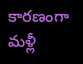కారణంగా మళ్లీ